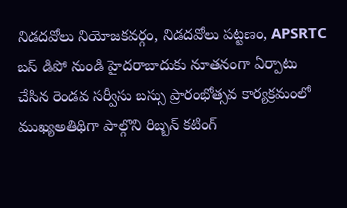నిడదవోలు నియోజకవర్గం, నిడదవోలు పట్టణం, APSRTC బస్ డిపో నుండి హైదరాబాదుకు నూతనంగా ఏర్పాటు చేసిన రెండవ సర్వీసు బస్సు ప్రారంభోత్సవ కార్యక్రమంలో ముఖ్యఅతిథిగా పాల్గొని రిబ్బన్ కటింగ్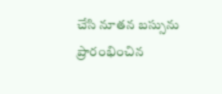చేసి నూతన బస్సును ప్రారంభించిన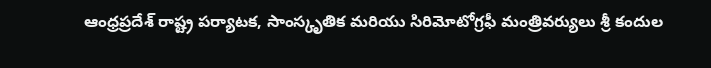ఆంధ్రప్రదేశ్ రాష్ట్ర పర్యాటక, సాంస్కృతిక మరియు సిరిమోటోగ్రఫీ మంత్రివర్యులు శ్రీ కందుల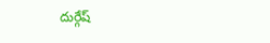దుర్గేష్